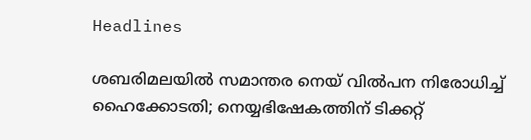Headlines

ശബരിമലയിൽ സമാന്തര നെയ് വിൽപന നിരോധിച്ച് ഹൈക്കോടതി; നെയ്യഭിഷേകത്തിന് ടിക്കറ്റ്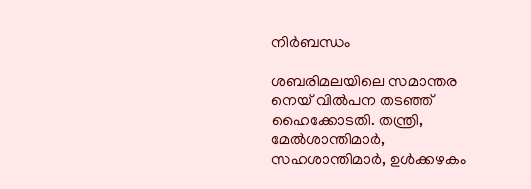നിർബന്ധം

ശബരിമലയിലെ സമാന്തര നെയ് വില്‍പന തടഞ്ഞ് ഹൈക്കോടതി. തന്ത്രി, മേൽശാന്തിമാർ, സഹശാന്തിമാർ, ഉൾക്കഴകം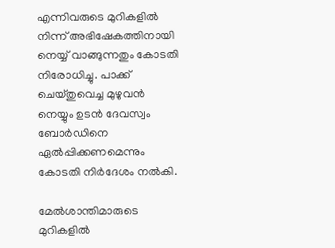എന്നിവരുടെ മുറികളിൽ നിന്ന് അഭിഷേകത്തിനായി നെയ്യ് വാങ്ങുന്നതും കോടതി നിരോധിച്ചു. പാക്ക് ചെയ്തുവെച്ച മുഴുവൻ നെയ്യും ഉടൻ ദേവസ്വം ബോർഡിനെ ഏൽപ്പിക്കണമെന്നും കോടതി നിർദേശം നൽകി.

മേൽശാന്തിമാരുടെ മുറികളിൽ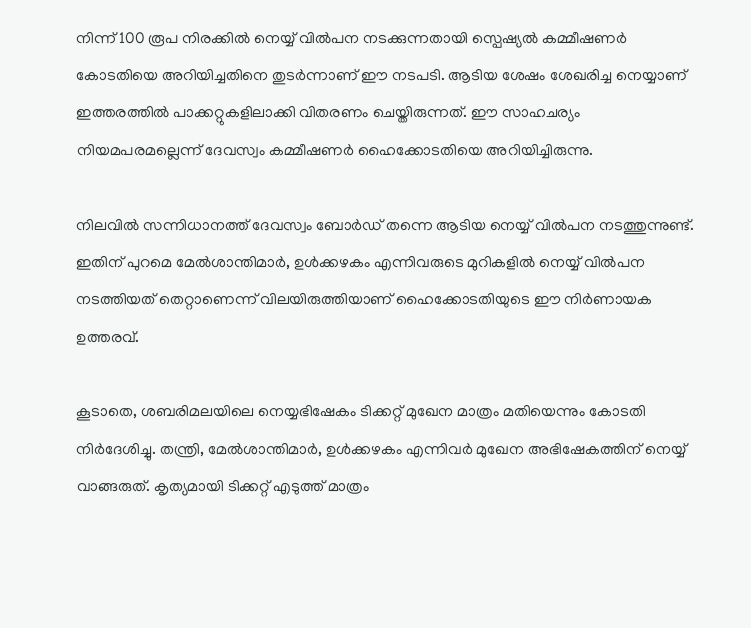നിന്ന് 100 രൂപ നിരക്കിൽ നെയ്യ് വിൽപന നടക്കുന്നതായി സ്പെഷ്യൽ കമ്മീഷണർ കോടതിയെ അറിയിച്ചതിനെ തുടർന്നാണ് ഈ നടപടി. ആടിയ ശേഷം ശേഖരിച്ച നെയ്യാണ് ഇത്തരത്തിൽ പാക്കറ്റുകളിലാക്കി വിതരണം ചെയ്തിരുന്നത്. ഈ സാഹചര്യം നിയമപരമല്ലെന്ന് ദേവസ്വം കമ്മീഷണർ ഹൈക്കോടതിയെ അറിയിച്ചിരുന്നു.

നിലവിൽ സന്നിധാനത്ത് ദേവസ്വം ബോർഡ് തന്നെ ആടിയ നെയ്യ് വിൽപന നടത്തുന്നുണ്ട്. ഇതിന് പുറമെ മേൽശാന്തിമാർ, ഉൾക്കഴകം എന്നിവരുടെ മുറികളിൽ നെയ്യ് വിൽപന നടത്തിയത് തെറ്റാണെന്ന് വിലയിരുത്തിയാണ് ഹൈക്കോടതിയുടെ ഈ നിർണായക ഉത്തരവ്.

കൂടാതെ, ശബരിമലയിലെ നെയ്യഭിഷേകം ടിക്കറ്റ് മുഖേന മാത്രം മതിയെന്നും കോടതി നിർദേശിച്ചു. തന്ത്രി, മേൽശാന്തിമാർ, ഉൾക്കഴകം എന്നിവർ മുഖേന അഭിഷേകത്തിന് നെയ്യ് വാങ്ങരുത്. കൃത്യമായി ടിക്കറ്റ് എടുത്ത് മാത്രം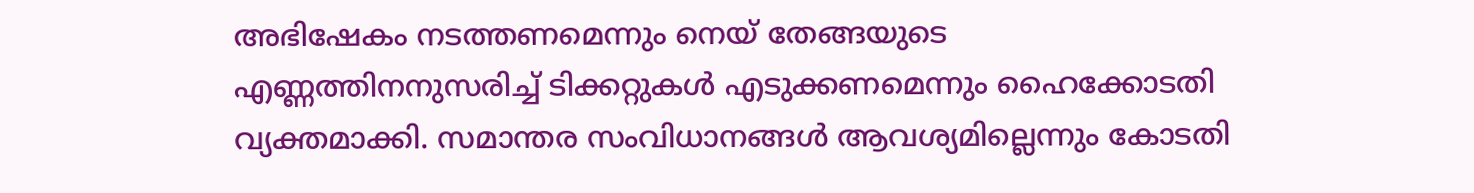അഭിഷേകം നടത്തണമെന്നും നെയ് തേങ്ങയുടെ എണ്ണത്തിനനുസരിച്ച് ടിക്കറ്റുകൾ എടുക്കണമെന്നും ഹൈക്കോടതി വ്യക്തമാക്കി. സമാന്തര സംവിധാനങ്ങൾ ആവശ്യമില്ലെന്നും കോടതി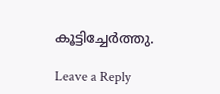കൂട്ടിച്ചേർത്തു.

Leave a Reply